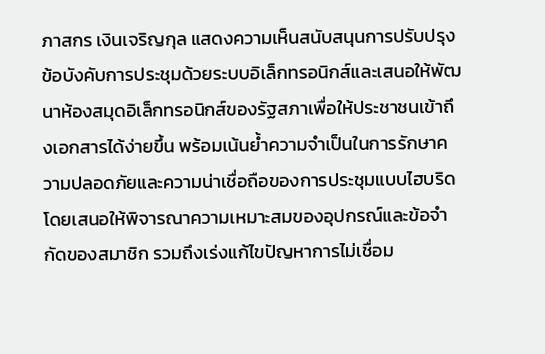ภาสกร เงินเจริญกุล แสดงความเห็นสนับสนุนการปรับปรุงข้อบังคับการประชุมด้วยระบบอิเล็กทรอนิกส์และเสนอให้พัฒนาห้องสมุดอิเล็กทรอนิกส์ของรัฐสภาเพื่อให้ประชาชนเข้าถึงเอกสารได้ง่ายขึ้น พร้อมเน้นย้ำความจำเป็นในการรักษาความปลอดภัยและความน่าเชื่อถือของการประชุมแบบไฮบริด โดยเสนอให้พิจารณาความเหมาะสมของอุปกรณ์และข้อจำกัดของสมาชิก รวมถึงเร่งแก้ไขปัญหาการไม่เชื่อม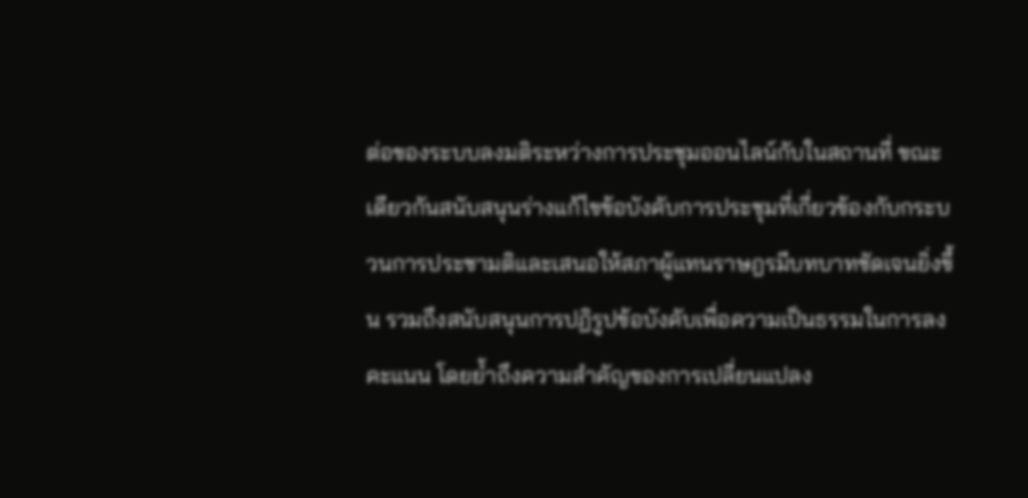ต่อของระบบลงมติระหว่างการประชุมออนไลน์กับในสถานที่ ขณะเดียวกันสนับสนุนร่างแก้ไขข้อบังคับการประชุมที่เกี่ยวข้องกับกระบวนการประชามติและเสนอให้สภาผู้แทนราษฎรมีบทบาทชัดเจนยิ่งขึ้น รวมถึงสนับสนุนการปฏิรูปข้อบังคับเพื่อความเป็นธรรมในการลงคะแนน โดยย้ำถึงความสำคัญของการเปลี่ยนแปลง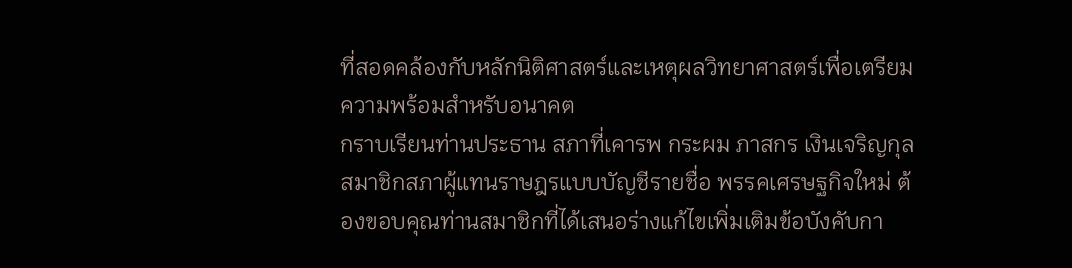ที่สอดคล้องกับหลักนิติศาสตร์และเหตุผลวิทยาศาสตร์เพื่อเตรียมความพร้อมสำหรับอนาคต
กราบเรียนท่านประธาน สภาที่เคารพ กระผม ภาสกร เงินเจริญกุล สมาชิกสภาผู้แทนราษฎรแบบบัญชีรายชื่อ พรรคเศรษฐกิจใหม่ ต้องขอบคุณท่านสมาชิกที่ได้เสนอร่างแก้ไขเพิ่มเติมข้อบังคับกา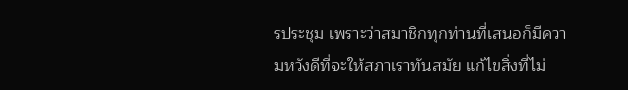รประชุม เพราะว่าสมาชิกทุกท่านที่เสนอก็มีความหวังดีที่จะให้สภาเราทันสมัย แก้ไขสิ่งที่ไม่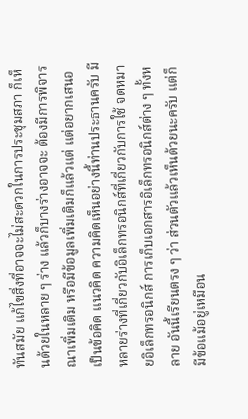ทันสมัย แก้ไขสิ่งที่อาจจะไม่สะดวกในการประชุมสภา ก็เห็นด้วยในหลาย ๆ ร่าง แล้วก็บางร่างอาจจะ ต้องมีการพิจารณาเพิ่มเติม หรือมีข้อมูลเพิ่มเติมก็แล้วแต่ แต่อยากเสนอเป็นข้อคิด แนวคิด ความคิดเห็นอย่างนี้ท่านประธานครับ มีหลายร่างที่เกี่ยวกับอิเล็กทรอนิกส์ที่เกี่ยวกับการใช้ จดหมายอิเล็กทรอนิกส์ การเก็บเอกสารอิเล็กทรอนิกส์ต่าง ๆ ทั้งหลาย อันนี้เรียนตรง ๆ ว่า ส่วนตัวแล้วเห็นด้วยนะครับ แต่ก็มีข้อแม้อยู่เหมือน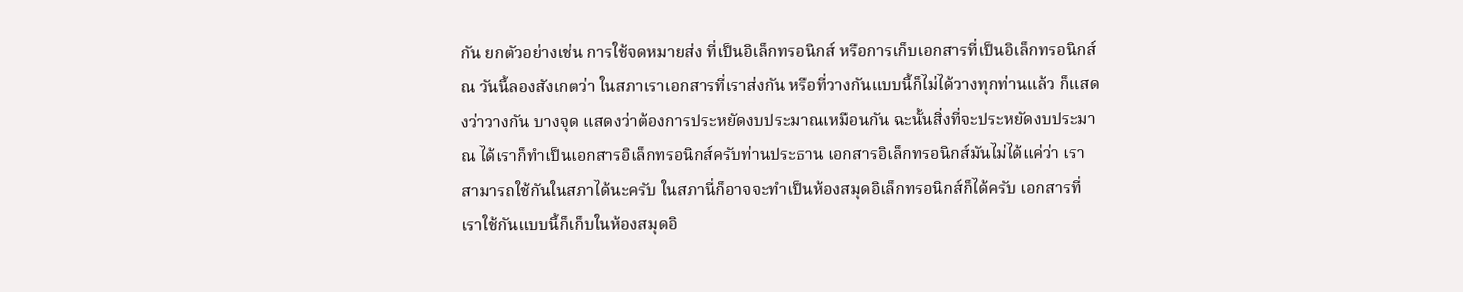กัน ยกตัวอย่างเช่น การใช้จดหมายส่ง ที่เป็นอิเล็กทรอนิกส์ หรือการเก็บเอกสารที่เป็นอิเล็กทรอนิกส์ ณ วันนี้ลองสังเกตว่า ในสภาเราเอกสารที่เราส่งกัน หรือที่วางกันแบบนี้ก็ไม่ได้วางทุกท่านแล้ว ก็แสดงว่าวางกัน บางจุด แสดงว่าต้องการประหยัดงบประมาณเหมือนกัน ฉะนั้นสิ่งที่จะประหยัดงบประมาณ ได้เราก็ทำเป็นเอกสารอิเล็กทรอนิกส์ครับท่านประธาน เอกสารอิเล็กทรอนิกส์มันไม่ได้แค่ว่า เราสามารถใช้กันในสภาได้นะครับ ในสภานี่ก็อาจจะทำเป็นห้องสมุดอิเล็กทรอนิกส์ก็ได้ครับ เอกสารที่เราใช้กันแบบนี้ก็เก็บในห้องสมุดอิ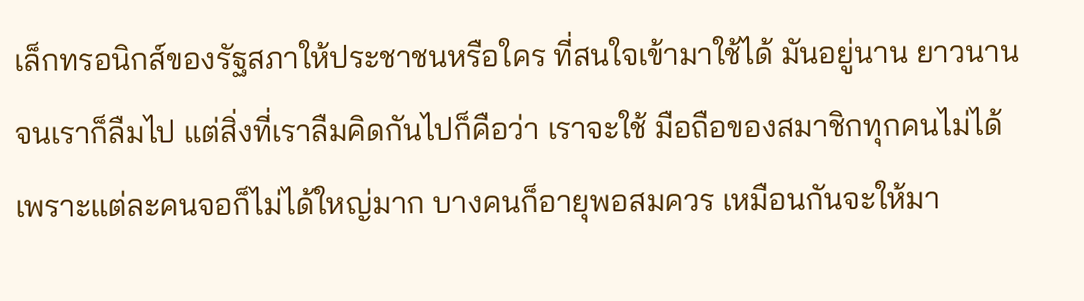เล็กทรอนิกส์ของรัฐสภาให้ประชาชนหรือใคร ที่สนใจเข้ามาใช้ได้ มันอยู่นาน ยาวนานจนเราก็ลืมไป แต่สิ่งที่เราลืมคิดกันไปก็คือว่า เราจะใช้ มือถือของสมาชิกทุกคนไม่ได้เพราะแต่ละคนจอก็ไม่ได้ใหญ่มาก บางคนก็อายุพอสมควร เหมือนกันจะให้มา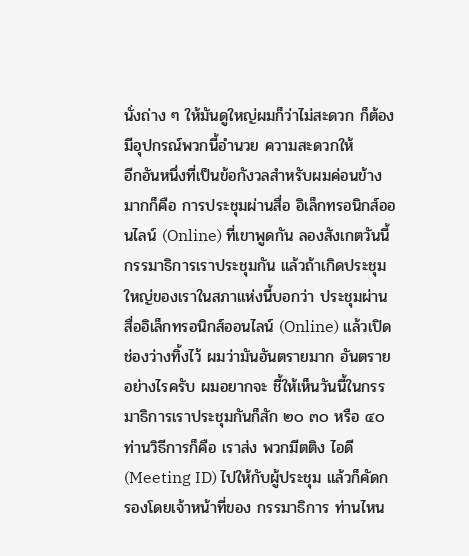นั่งถ่าง ๆ ให้มันดูใหญ่ผมก็ว่าไม่สะดวก ก็ต้องมีอุปกรณ์พวกนี้อำนวย ความสะดวกให้
อีกอันหนึ่งที่เป็นข้อกังวลสำหรับผมค่อนข้างมากก็คือ การประชุมผ่านสื่อ อิเล็กทรอนิกส์ออนไลน์ (Online) ที่เขาพูดกัน ลองสังเกตวันนี้กรรมาธิการเราประชุมกัน แล้วถ้าเกิดประชุมใหญ่ของเราในสภาแห่งนี้บอกว่า ประชุมผ่านสื่ออิเล็กทรอนิกส์ออนไลน์ (Online) แล้วเปิดช่องว่างทิ้งไว้ ผมว่ามันอันตรายมาก อันตรายอย่างไรครับ ผมอยากจะ ชี้ให้เห็นวันนี้ในกรรมาธิการเราประชุมกันก็สัก ๒๐ ๓๐ หรือ ๔๐ ท่านวิธีการก็คือ เราส่ง พวกมีตติง ไอดี (Meeting ID) ไปให้กับผู้ประชุม แล้วก็คัดกรองโดยเจ้าหน้าที่ของ กรรมาธิการ ท่านไหน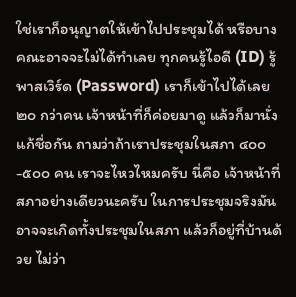ใช่เราก็อนุญาตให้เข้าไปประชุมได้ หรือบางคณะอาจจะไม่ได้ทำเลย ทุกคนรู้ไอดี (ID) รู้พาสเวิร์ด (Password) เราก็เข้าไปได้เลย ๒๐ กว่าคน เจ้าหน้าที่ก็ค่อยมาดู แล้วก็มานั่งแก้ชื่อกัน ถามว่าถ้าเราประชุมในสภา ๔๐๐-๕๐๐ คน เราจะไหวไหมครับ นี่คือ เจ้าหน้าที่สภาอย่างเดียวนะครับ ในการประชุมจริงมันอาจจะเกิดทั้งประชุมในสภา แล้วก็อยู่ที่บ้านด้วย ไม่ว่า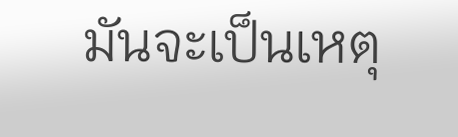มันจะเป็นเหตุ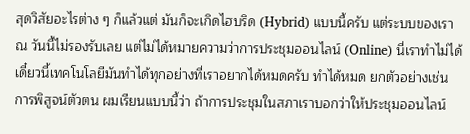สุดวิสัยอะไรต่าง ๆ ก็แล้วแต่ มันก็จะเกิดไฮบริด (Hybrid) แบบนี้ครับ แต่ระบบของเรา ณ วันนี้ไม่รองรับเลย แต่ไม่ได้หมายความว่าการประชุมออนไลน์ (Online) นี่เราทำไม่ได้ เดี๋ยวนี้เทคโนโลยีมันทำได้ทุกอย่างที่เราอยากได้หมดครับ ทำได้หมด ยกตัวอย่างเช่น การพิสูจน์ตัวตน ผมเรียนแบบนี้ว่า ถ้าการประชุมในสภาเราบอกว่าให้ประชุมออนไลน์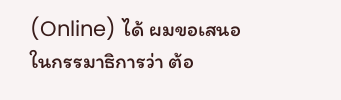(Online) ได้ ผมขอเสนอในกรรมาธิการว่า ต้อ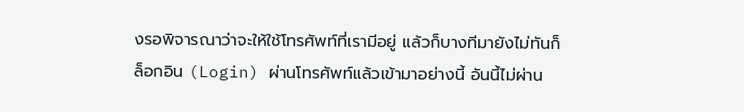งรอพิจารณาว่าจะให้ใช้โทรศัพท์ที่เรามีอยู่ แล้วก็บางทีมายังไม่ทันก็ล็อกอิน (Login) ผ่านโทรศัพท์แล้วเข้ามาอย่างนี้ อันนี้ไม่ผ่าน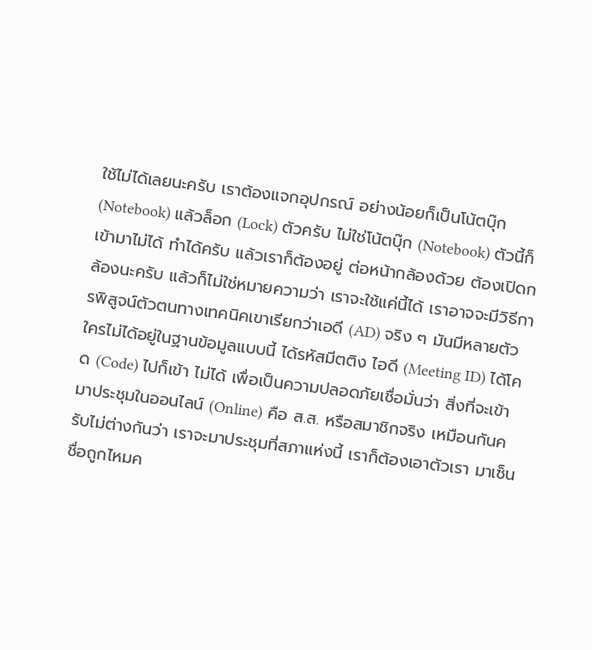ใช้ไม่ได้เลยนะครับ เราต้องแจกอุปกรณ์ อย่างน้อยก็เป็นโน้ตบุ๊ก (Notebook) แล้วล็อก (Lock) ตัวครับ ไม่ใช่โน้ตบุ๊ก (Notebook) ตัวนี้ก็เข้ามาไม่ได้ ทำได้ครับ แล้วเราก็ต้องอยู่ ต่อหน้ากล้องด้วย ต้องเปิดกล้องนะครับ แล้วก็ไม่ใช่หมายความว่า เราจะใช้แค่นี้ได้ เราอาจจะมีวิธีการพิสูจน์ตัวตนทางเทคนิคเขาเรียกว่าเอดี (AD) จริง ๆ มันมีหลายตัว ใครไม่ได้อยู่ในฐานข้อมูลแบบนี้ ได้รหัสมีตติง ไอดี (Meeting ID) ได้โคด (Code) ไปก็เข้า ไม่ได้ เพื่อเป็นความปลอดภัยเชื่อมั่นว่า สิ่งที่จะเข้ามาประชุมในออนไลน์ (Online) คือ ส.ส. หรือสมาชิกจริง เหมือนกันครับไม่ต่างกันว่า เราจะมาประชุมที่สภาแห่งนี้ เราก็ต้องเอาตัวเรา มาเซ็นชื่อถูกไหมค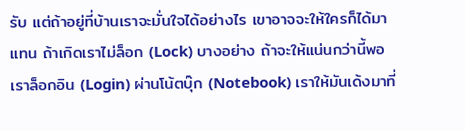รับ แต่ถ้าอยู่ที่บ้านเราจะมั่นใจได้อย่างไร เขาอาจจะให้ใครก็ได้มาแทน ถ้าเกิดเราไม่ล็อก (Lock) บางอย่าง ถ้าจะให้แน่นกว่านี้พอเราล็อกอิน (Login) ผ่านโน้ตบุ๊ก (Notebook) เราให้มันเด้งมาที่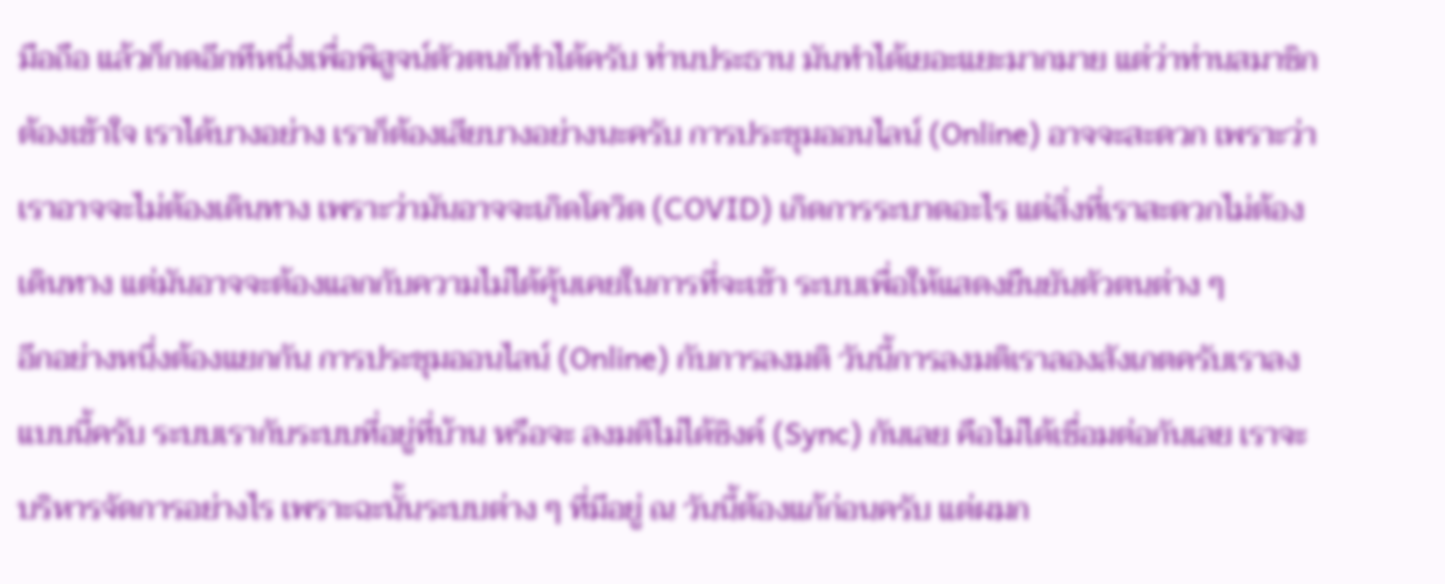มือถือ แล้วก็กดอีกทีหนึ่งเพื่อพิสูจน์ตัวตนก็ทำได้ครับ ท่านประธาน มันทำได้เยอะแยะมากมาย แต่ว่าท่านสมาชิกต้องเข้าใจ เราได้บางอย่าง เราก็ต้องเสียบางอย่างนะครับ การประชุมออนไลน์ (Online) อาจจะสะดวก เพราะว่า เราอาจจะไม่ต้องเดินทาง เพราะว่ามันอาจจะเกิดโควิด (COVID) เกิดการระบาดอะไร แต่สิ่งที่เราสะดวกไม่ต้องเดินทาง แต่มันอาจจะต้องแลกกับความไม่ได้คุ้นเคยในการที่จะเข้า ระบบเพื่อให้แสดงยืนยันตัวตนต่าง ๆ
อีกอย่างหนึ่งต้องแยกกัน การประชุมออนไลน์ (Online) กับการลงมติ วันนี้การลงมติเราลองสังเกตครับเราลงแบบนี้ครับ ระบบเรากับระบบที่อยู่ที่บ้าน หรือจะ ลงมติไม่ได้ซิงค์ (Sync) กันเลย คือไม่ได้เชื่อมต่อกันเลย เราจะบริหารจัดการอย่างไร เพราะฉะนั้นระบบต่าง ๆ ที่มีอยู่ ณ วันนี้ต้องแก้ก่อนครับ แต่ผมก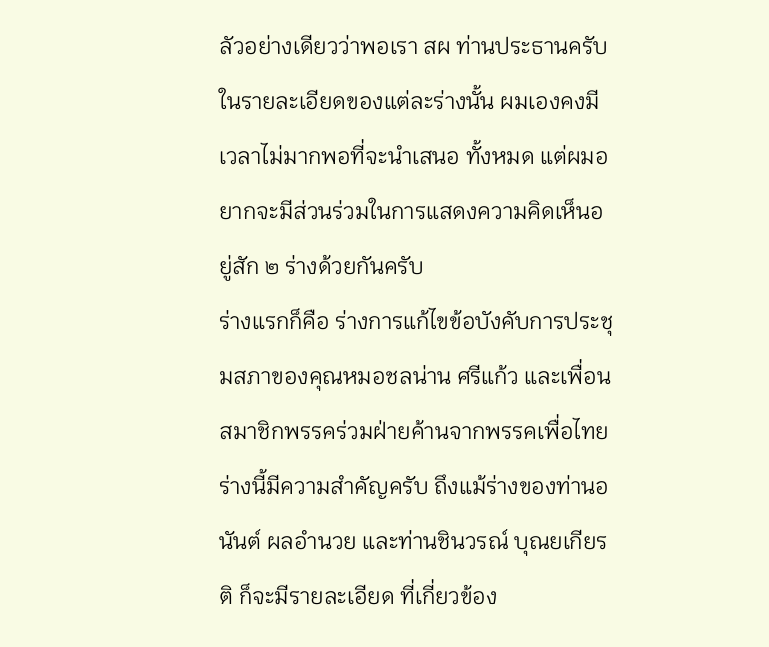ลัวอย่างเดียวว่าพอเรา สผ ท่านประธานครับ ในรายละเอียดของแต่ละร่างนั้น ผมเองคงมีเวลาไม่มากพอที่จะนำเสนอ ทั้งหมด แต่ผมอยากจะมีส่วนร่วมในการแสดงความคิดเห็นอยู่สัก ๒ ร่างด้วยกันครับ
ร่างแรกก็คือ ร่างการแก้ไขข้อบังคับการประชุมสภาของคุณหมอชลน่าน ศรีแก้ว และเพื่อนสมาชิกพรรคร่วมฝ่ายค้านจากพรรคเพื่อไทย ร่างนี้มีความสำคัญครับ ถึงแม้ร่างของท่านอนันต์ ผลอำนวย และท่านชินวรณ์ บุณยเกียรติ ก็จะมีรายละเอียด ที่เกี่ยวข้อง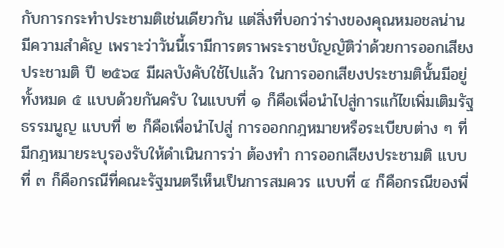กับการกระทำประชามติเช่นเดียวกัน แต่สิ่งที่บอกว่าร่างของคุณหมอชลน่าน มีความสำคัญ เพราะว่าวันนี้เรามีการตราพระราชบัญญัติว่าด้วยการออกเสียงประชามติ ปี ๒๕๖๔ มีผลบังคับใช้ไปแล้ว ในการออกเสียงประชามตินั้นมีอยู่ทั้งหมด ๕ แบบด้วยกันครับ ในแบบที่ ๑ ก็คือเพื่อนำไปสู่การแก้ไขเพิ่มเติมรัฐธรรมนูญ แบบที่ ๒ ก็คือเพื่อนำไปสู่ การออกกฎหมายหรือระเบียบต่าง ๆ ที่มีกฎหมายระบุรองรับให้ดำเนินการว่า ต้องทำ การออกเสียงประชามติ แบบที่ ๓ ก็คือกรณีที่คณะรัฐมนตรีเห็นเป็นการสมควร แบบที่ ๔ ก็คือกรณีของพี่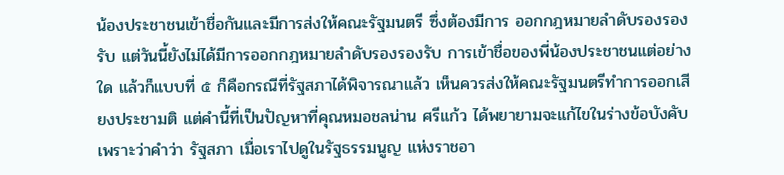น้องประชาชนเข้าชื่อกันและมีการส่งให้คณะรัฐมนตรี ซึ่งต้องมีการ ออกกฎหมายลำดับรองรองรับ แต่วันนี้ยังไม่ได้มีการออกกฎหมายลำดับรองรองรับ การเข้าชื่อของพี่น้องประชาชนแต่อย่างใด แล้วก็แบบที่ ๕ ก็คือกรณีที่รัฐสภาได้พิจารณาแล้ว เห็นควรส่งให้คณะรัฐมนตรีทำการออกเสียงประชามติ แต่คำนี้ที่เป็นปัญหาที่คุณหมอชลน่าน ศรีแก้ว ได้พยายามจะแก้ไขในร่างข้อบังคับ เพราะว่าคำว่า รัฐสภา เมื่อเราไปดูในรัฐธรรมนูญ แห่งราชอา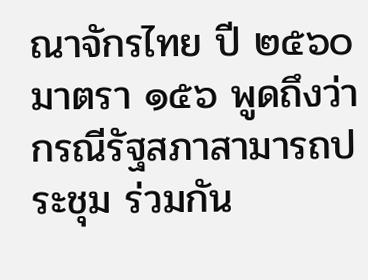ณาจักรไทย ปี ๒๕๖๐ มาตรา ๑๕๖ พูดถึงว่ากรณีรัฐสภาสามารถประชุม ร่วมกัน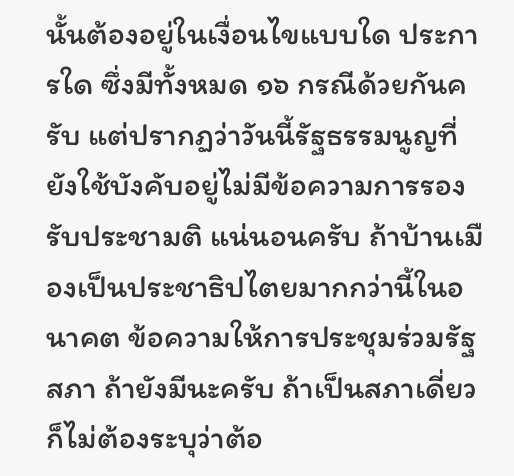นั้นต้องอยู่ในเงื่อนไขแบบใด ประการใด ซึ่งมีทั้งหมด ๑๖ กรณีด้วยกันครับ แต่ปรากฏว่าวันนี้รัฐธรรมนูญที่ยังใช้บังคับอยู่ไม่มีข้อความการรองรับประชามติ แน่นอนครับ ถ้าบ้านเมืองเป็นประชาธิปไตยมากกว่านี้ในอนาคต ข้อความให้การประชุมร่วมรัฐสภา ถ้ายังมีนะครับ ถ้าเป็นสภาเดี่ยวก็ไม่ต้องระบุว่าต้อ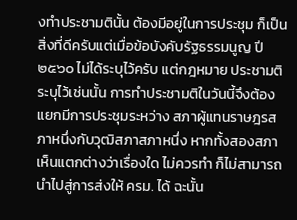งทำประชามตินั้น ต้องมีอยู่ในการประชุม ก็เป็นสิ่งที่ดีครับแต่เมื่อข้อบังคับรัฐธรรมนูญ ปี ๒๕๖๐ ไม่ได้ระบุไว้ครับ แต่กฎหมาย ประชามติระบุไว้เช่นนั้น การทำประชามติในวันนี้จึงต้องแยกมีการประชุมระหว่าง สภาผู้แทนราษฎรสภาหนึ่งกับวุฒิสภาสภาหนึ่ง หากทั้งสองสภาเห็นแตกต่างว่าเรื่องใด ไม่ควรทำ ก็ไม่สามารถนำไปสู่การส่งให้ ครม. ได้ ฉะนั้น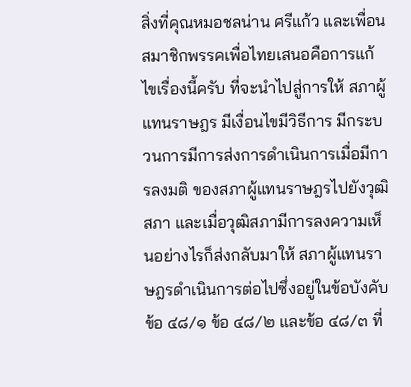สิ่งที่คุณหมอชลน่าน ศรีแก้ว และเพื่อนสมาชิกพรรคเพื่อไทยเสนอคือการแก้ไขเรื่องนี้ครับ ที่จะนำไปสู่การให้ สภาผู้แทนราษฎร มีเงื่อนไขมีวิธีการ มีกระบวนการมีการส่งการดำเนินการเมื่อมีการลงมติ ของสภาผู้แทนราษฎรไปยังวุฒิสภา และเมื่อวุฒิสภามีการลงความเห็นอย่างไรก็ส่งกลับมาให้ สภาผู้แทนราษฎรดำเนินการต่อไปซึ่งอยู่ในข้อบังคับ ข้อ ๔๘/๑ ข้อ ๔๘/๒ และข้อ ๔๘/๓ ที่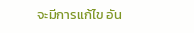จะมีการแก้ไข อัน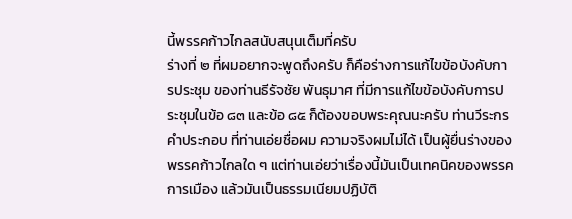นี้พรรคก้าวไกลสนับสนุนเต็มที่ครับ
ร่างที่ ๒ ที่ผมอยากจะพูดถึงครับ ก็คือร่างการแก้ไขข้อบังคับการประชุม ของท่านธีรัจชัย พันธุมาศ ที่มีการแก้ไขข้อบังคับการประชุมในข้อ ๘๓ และข้อ ๘๕ ก็ต้องขอบพระคุณนะครับ ท่านวีระกร คำประกอบ ที่ท่านเอ่ยชื่อผม ความจริงผมไม่ได้ เป็นผู้ยื่นร่างของพรรคก้าวไกลใด ๆ แต่ท่านเอ่ยว่าเรื่องนี้มันเป็นเทคนิคของพรรคการเมือง แล้วมันเป็นธรรมเนียมปฏิบัติ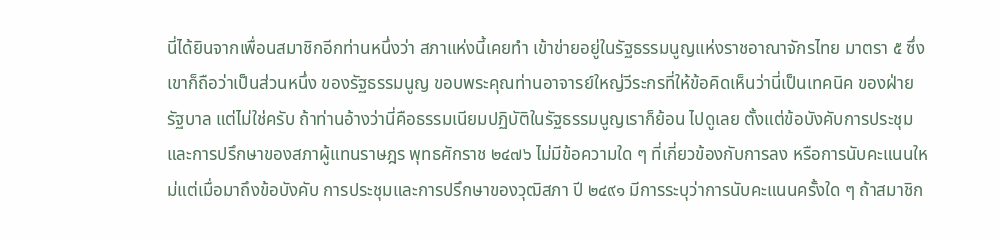นี่ได้ยินจากเพื่อนสมาชิกอีกท่านหนึ่งว่า สภาแห่งนี้เคยทำ เข้าข่ายอยู่ในรัฐธรรมนูญแห่งราชอาณาจักรไทย มาตรา ๕ ซึ่งเขาก็ถือว่าเป็นส่วนหนึ่ง ของรัฐธรรมนูญ ขอบพระคุณท่านอาจารย์ใหญ่วีระกรที่ให้ข้อคิดเห็นว่านี่เป็นเทคนิค ของฝ่ายรัฐบาล แต่ไม่ใช่ครับ ถ้าท่านอ้างว่านี่คือธรรมเนียมปฏิบัติในรัฐธรรมนูญเราก็ย้อน ไปดูเลย ตั้งแต่ข้อบังคับการประชุมและการปรึกษาของสภาผู้แทนราษฎร พุทธศักราช ๒๔๗๖ ไม่มีข้อความใด ๆ ที่เกี่ยวข้องกับการลง หรือการนับคะแนนใหม่แต่เมื่อมาถึงข้อบังคับ การประชุมและการปรึกษาของวุฒิสภา ปี ๒๔๙๑ มีการระบุว่าการนับคะแนนครั้งใด ๆ ถ้าสมาชิก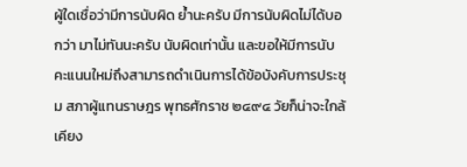ผู้ใดเชื่อว่ามีการนับผิด ย้ำนะครับ มีการนับผิดไม่ได้บอกว่า มาไม่ทันนะครับ นับผิดเท่านั้น และขอให้มีการนับคะแนนใหม่ถึงสามารถดำเนินการได้ข้อบังคับการประชุม สภาผู้แทนราษฎร พุทธศักราช ๒๔๙๔ วัยก็น่าจะใกล้เคียง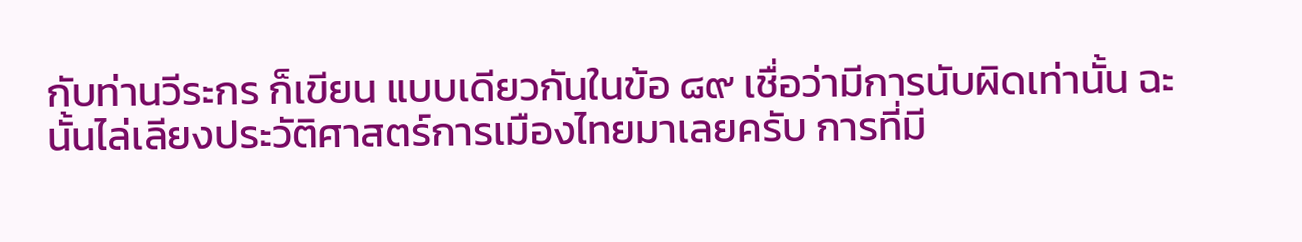กับท่านวีระกร ก็เขียน แบบเดียวกันในข้อ ๘๙ เชื่อว่ามีการนับผิดเท่านั้น ฉะนั้นไล่เลียงประวัติศาสตร์การเมืองไทยมาเลยครับ การที่มี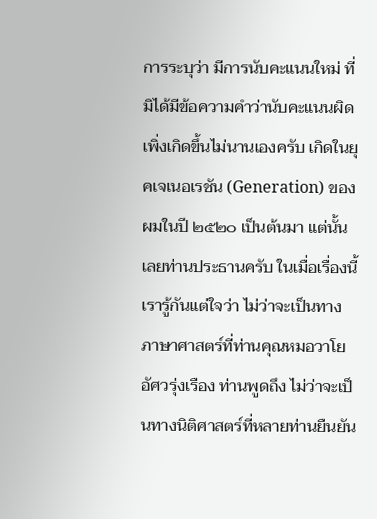การระบุว่า มีการนับคะแนนใหม่ ที่มิได้มีข้อความคำว่านับคะแนนผิด เพิ่งเกิดขึ้นไม่นานเองครับ เกิดในยุคเจเนอเรชัน (Generation) ของผมในปี ๒๕๒๐ เป็นต้นมา แต่นั้นเลยท่านประธานครับ ในเมื่อเรื่องนี้ เรารู้กันแต่ใจว่า ไม่ว่าจะเป็นทางภาษาศาสตร์ที่ท่านคุณหมอวาโย อัศวรุ่งเรือง ท่านพูดถึง ไม่ว่าจะเป็นทางนิติศาสตร์ที่หลายท่านยืนยัน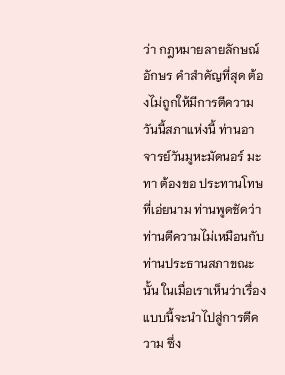ว่า กฎหมายลายลักษณ์อักษร คำสำคัญที่สุด ต้องไม่ถูกให้มีการตีความ วันนี้สภาแห่งนี้ ท่านอาจารย์วันมูหะมัดนอร์ มะทา ต้องขอ ประทานโทษที่เอ่ยนาม ท่านพูดชัดว่า ท่านตีความไม่เหมือนกับท่านประธานสภาขณะนั้น ในเมื่อเราเห็นว่าเรื่องแบบนี้จะนำไปสู่การตีความ ซึ่ง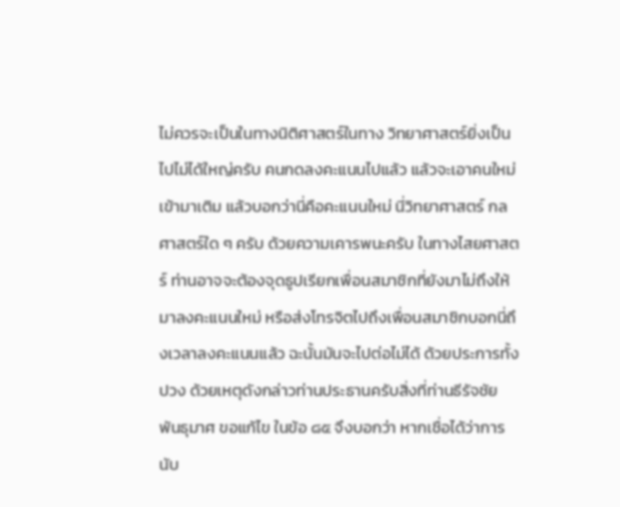ไม่ควรจะเป็นในทางนิติศาสตร์ในทาง วิทยาศาสตร์ยิ่งเป็นไปไม่ได้ใหญ่ครับ คนกดลงคะแนนไปแล้ว แล้วจะเอาคนใหม่เข้ามาเติม แล้วบอกว่านี่คือคะแนนใหม่ นี่วิทยาศาสตร์ กลศาสตร์ใด ๆ ครับ ด้วยความเคารพนะครับ ในทางไสยศาสตร์ ท่านอาจจะต้องจุดธูปเรียกเพื่อนสมาชิกที่ยังมาไม่ถึงให้มาลงคะแนนใหม่ หรือส่งโทรจิตไปถึงเพื่อนสมาชิกบอกนี่ถึงเวลาลงคะแนนแล้ว ฉะนั้นมันจะไปต่อไม่ได้ ด้วยประการทั้งปวง ด้วยเหตุดังกล่าวท่านประธานครับสิ่งที่ท่านธีรัจชัย พันธุมาศ ขอแก้ไข ในข้อ ๘๕ จึงบอกว่า หากเชื่อได้ว่าการนับ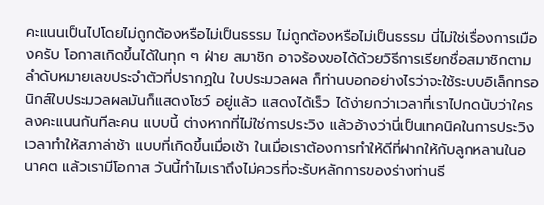คะแนนเป็นไปโดยไม่ถูกต้องหรือไม่เป็นธรรม ไม่ถูกต้องหรือไม่เป็นธรรม นี่ไม่ใช่เรื่องการเมืองครับ โอกาสเกิดขึ้นได้ในทุก ๆ ฝ่าย สมาชิก อาจร้องขอได้ด้วยวิธีการเรียกชื่อสมาชิกตามลำดับหมายเลขประจำตัวที่ปรากฏใน ใบประมวลผล ก็ท่านบอกอย่างไรว่าจะใช้ระบบอิเล็กทรอนิกส์ใบประมวลผลมันก็แสดงโชว์ อยู่แล้ว แสดงได้เร็ว ได้ง่ายกว่าเวลาที่เราไปกดนับว่าใครลงคะแนนกันทีละคน แบบนี้ ต่างหากที่ไม่ใช่การประวิง แล้วอ้างว่านี่เป็นเทคนิคในการประวิงเวลาทำให้สภาล่าช้า แบบที่เกิดขึ้นเมื่อเช้า ในเมื่อเราต้องการทำให้ดีที่ฝากให้กับลูกหลานในอนาคต แล้วเรามีโอกาส วันนี้ทำไมเราถึงไม่ควรที่จะรับหลักการของร่างท่านธี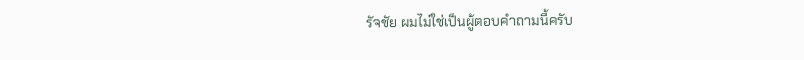รัจชัย ผมไม่ใช่เป็นผู้ตอบคำถามนี้ครับ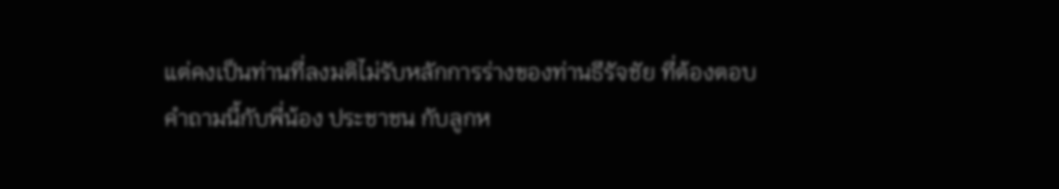แต่คงเป็นท่านที่ลงมติไม่รับหลักการร่างของท่านธีรัจชัย ที่ต้องตอบคำถามนี้กับพี่น้อง ประชาชน กับลูกห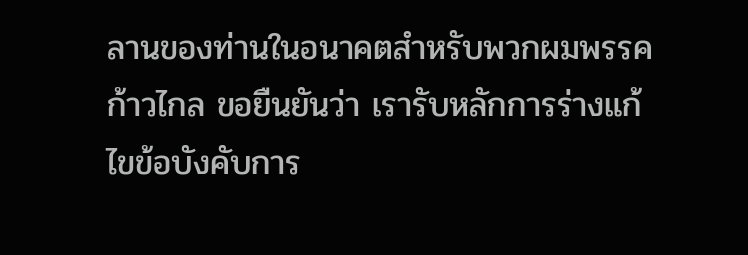ลานของท่านในอนาคตสำหรับพวกผมพรรคก้าวไกล ขอยืนยันว่า เรารับหลักการร่างแก้ไขข้อบังคับการ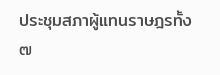ประชุมสภาผู้แทนราษฎรทั้ง ๗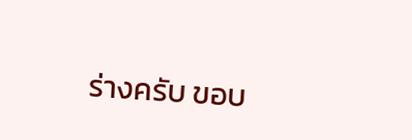ร่างครับ ขอบ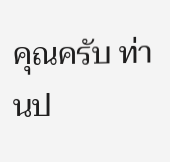คุณครับ ท่านป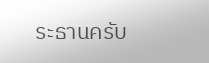ระธานครับ